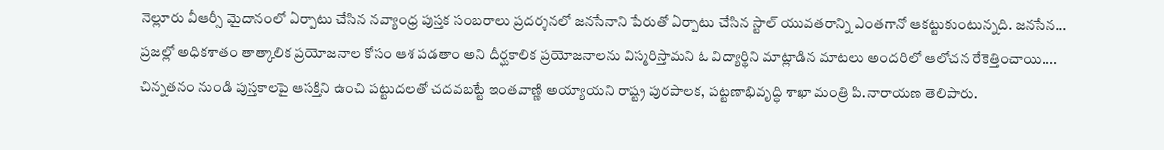నెల్లూరు వీఆర్సీ మైదానంలో ఏర్పాటు చేసిన నవ్యాంధ్ర పుస్తక సంబరాలు ప్రదర్శనలో జనసేనాని పేరుతో ఏర్పాటు చేసిన స్టాల్ యువతరాన్ని ఎంతగానో ఆకట్టుకుంటున్నది. జనసేన...
ప్రజల్లో అధికశాతం తాత్కాలిక ప్రయోజనాల కోసం ఆశ పడతాం అని దీర్ఘకాలిక ప్రయోజనాలను విస్మరిస్తామని ఓ విద్యార్థిని మాట్లాడిన మాటలు అందరిలో ఆలోచన రేకెత్తించాయి....
చిన్నతనం నుండి పుస్తకాలపై ఆసక్తిని ఉంచి పట్టుదలతో చదవబట్టే ఇంతవాణ్ణి అయ్యాయని రాష్ట్ర పురపాలక, పట్టణాభివృద్ధి శాఖా మంత్రి పి.నారాయణ తెలిపారు.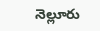నెల్లూరు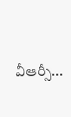వీఆర్సీ...